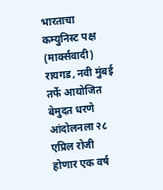भारताचा कम्युनिस्ट पक्ष (मार्क्सवादी) रायगड, नवी मुंबई तर्फे आयोजित बेमुदत धरणे आंदोलनला २८ एप्रिल रोजी होणार एक वर्ष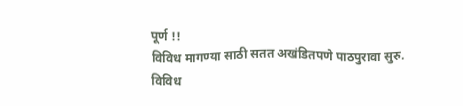पूर्ण !!
विविध मागण्या साठी सतत अखंडितपणे पाठपुरावा सुरु.
विविध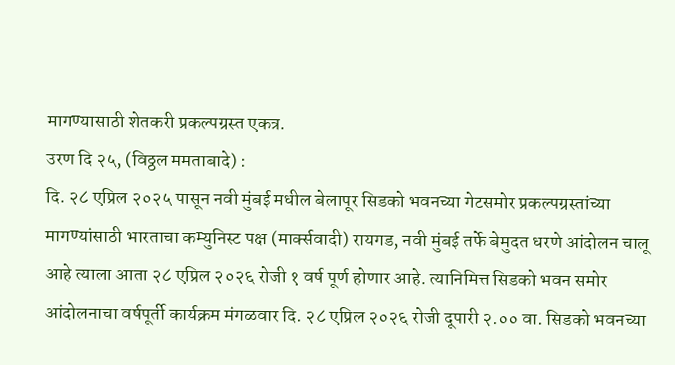मागण्यासाठी शेतकरी प्रकल्पग्रस्त एकत्र.
उरण दि २५, (विठ्ठल ममताबादे) :
दि. २८ एप्रिल २०२५ पासून नवी मुंबई मधील बेलापूर सिडको भवनच्या गेटसमोर प्रकल्पग्रस्तांच्या मागण्यांसाठी भारताचा कम्युनिस्ट पक्ष (मार्क्सवादी) रायगड, नवी मुंबई तर्फे बेमुदत धरणे आंदोलन चालू आहे त्याला आता २८ एप्रिल २०२६ रोजी १ वर्ष पूर्ण होणार आहे. त्यानिमित्त सिडको भवन समोर आंदोलनाचा वर्षपूर्ती कार्यक्रम मंगळवार दि. २८ एप्रिल २०२६ रोजी दूपारी २.०० वा. सिडको भवनच्या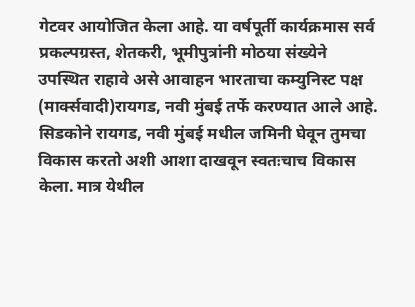गेटवर आयोजित केला आहे. या वर्षपूर्ती कार्यक्रमास सर्व प्रकल्पग्रस्त, शेतकरी, भूमीपुत्रांनी मोठया संख्येने उपस्थित राहावे असे आवाहन भारताचा कम्युनिस्ट पक्ष (मार्क्सवादी)रायगड, नवी मुंबई तर्फे करण्यात आले आहे.
सिडकोने रायगड, नवी मुंबई मधील जमिनी घेवून तुमचा विकास करतो अशी आशा दाखवून स्वतःचाच विकास केला. मात्र येथील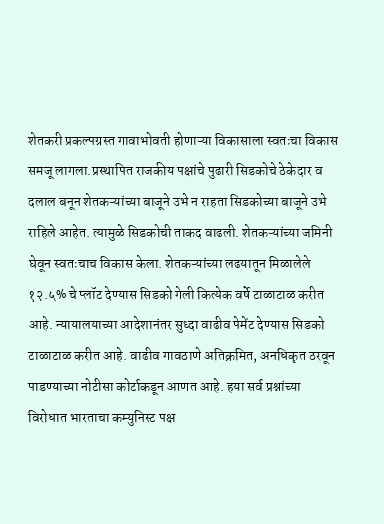शेतकरी प्रकल्पग्रस्त गावाभोवती होणाऱ्या विकासाला स्वतःचा विकास समजू लागला.प्रस्थापित राजकीय पक्षांचे पुढारी सिडकोचे ठेकेदार व दलाल बनून शेतकऱ्यांच्या बाजूने उभे न राहता सिडकोच्या बाजूने उभे राहिले आहेत. त्यामुळे सिडकोची ताकद वाढली. शेतकऱ्यांच्या जमिनी घेवून स्वतःचाच विकास केला. शेतकऱ्यांच्या लढयातून मिळालेले १२.५% चे प्लॉट देण्यास सिडको गेली कित्येक वर्षे टाळाटाळ करीत आहे. न्यायालयाच्या आदेशानंतर सुध्दा वाढीव पेमेंट देण्यास सिडको टाळाटाळ करीत आहे. वाढीव गावठाणे अतिक्रमित, अनधिकृत ठरवून पाडण्याच्या नोटीसा कोर्टाकडून आणत आहे. हया सर्व प्रश्नांच्या विरोधात भारताचा कम्युनिस्ट पक्ष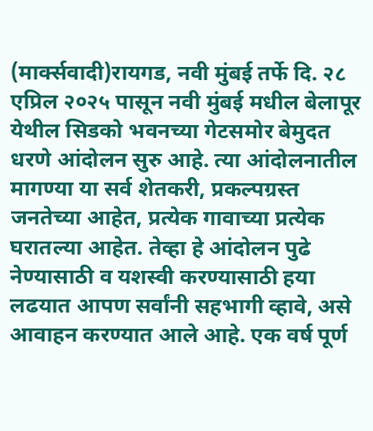(मार्क्सवादी)रायगड, नवी मुंबई तर्फे दि. २८ एप्रिल २०२५ पासून नवी मुंबई मधील बेलापूर येथील सिडको भवनच्या गेटसमोर बेमुदत धरणे आंदोलन सुरु आहे. त्या आंदोलनातील मागण्या या सर्व शेतकरी, प्रकल्पग्रस्त जनतेच्या आहेत, प्रत्येक गावाच्या प्रत्येक घरातल्या आहेत. तेव्हा हे आंदोलन पुढे नेण्यासाठी व यशस्वी करण्यासाठी हया लढयात आपण सर्वांनी सहभागी व्हावे, असे आवाहन करण्यात आले आहे. एक वर्ष पूर्ण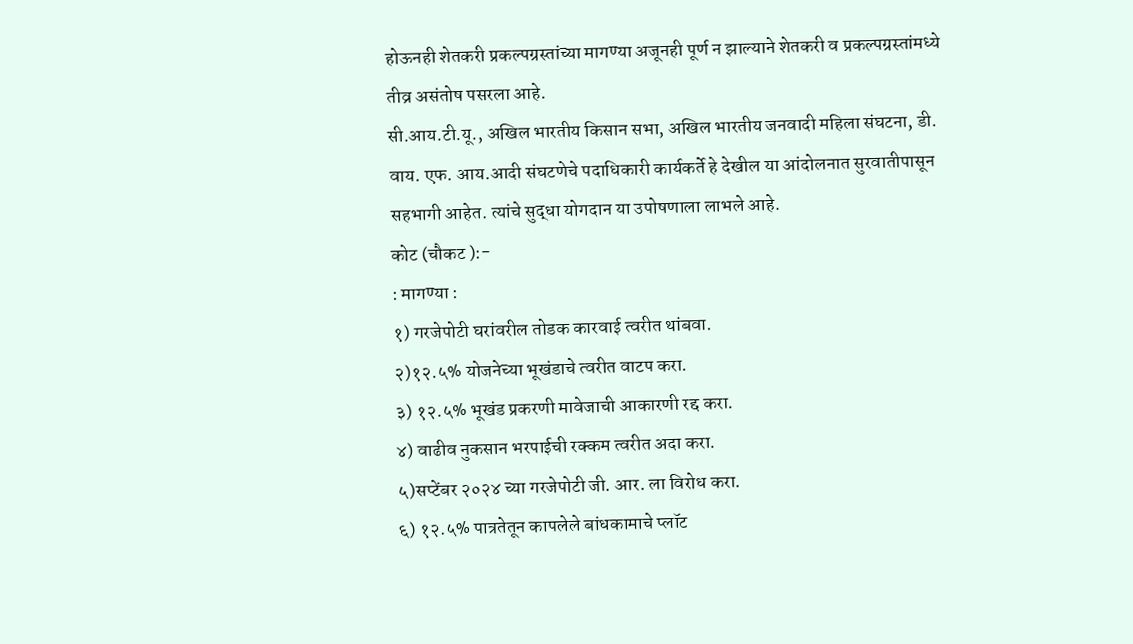होऊनही शेतकरी प्रकल्पग्रस्तांच्या मागण्या अजूनही पूर्ण न झाल्याने शेतकरी व प्रकल्पग्रस्तांमध्ये तीव्र असंतोष पसरला आहे.
सी.आय.टी.यू., अखिल भारतीय किसान सभा, अखिल भारतीय जनवादी महिला संघटना, डी. वाय. एफ. आय.आदी संघटणेचे पदाधिकारी कार्यकर्ते हे देखील या आंदोलनात सुरवातीपासून सहभागी आहेत. त्यांचे सुद्धा योगदान या उपोषणाला लाभले आहे.
कोट (चौकट ):-
: मागण्या :
१) गरजेपोटी घरांवरील तोडक कारवाई त्वरीत थांबवा.
२)१२.५% योजनेच्या भूखंडाचे त्वरीत वाटप करा.
३) १२.५% भूखंड प्रकरणी मावेजाची आकारणी रद्द करा.
४) वाढीव नुकसान भरपाईची रक्कम त्वरीत अदा करा.
५)सप्टेंबर २०२४ च्या गरजेपोटी जी. आर. ला विरोध करा.
६) १२.५% पात्रतेतून कापलेले बांधकामाचे प्लॉट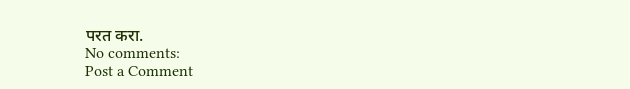परत करा.
No comments:
Post a Comment